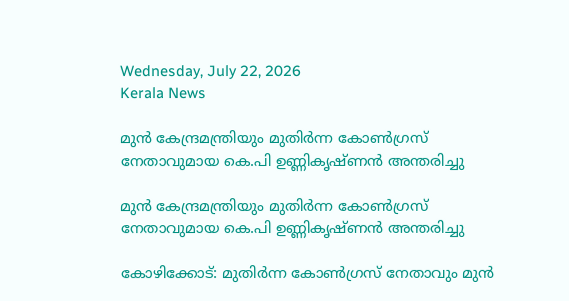Wednesday, July 22, 2026
Kerala News

മുന്‍ കേന്ദ്രമന്ത്രിയും മുതിര്‍ന്ന കോണ്‍ഗ്രസ് നേതാവുമായ കെ.പി ഉണ്ണികൃഷ്ണന്‍ അന്തരിച്ചു

മുന്‍ കേന്ദ്രമന്ത്രിയും മുതിര്‍ന്ന കോണ്‍ഗ്രസ് നേതാവുമായ കെ.പി ഉണ്ണികൃഷ്ണന്‍ അന്തരിച്ചു

കോഴിക്കോട്: മുതിര്‍ന്ന കോണ്‍ഗ്രസ് നേതാവും മുന്‍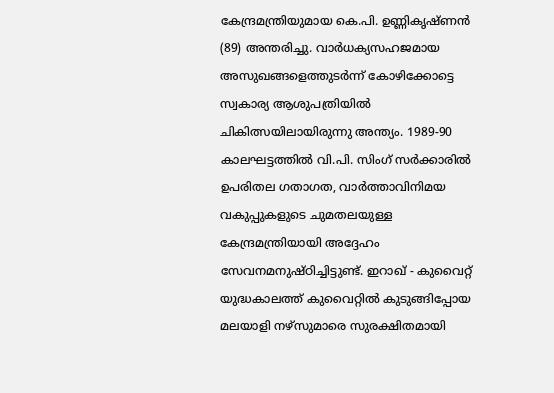കേന്ദ്രമന്ത്രിയുമായ കെ.പി. ഉണ്ണികൃഷ്ണന്‍ (89) അന്തരിച്ചു. വാര്‍ധക്യസഹജമായ അസുഖങ്ങളെത്തുടര്‍ന്ന് കോഴിക്കോട്ടെ സ്വകാര്യ ആശുപത്രിയില്‍ ചികിത്സയിലായിരുന്നു അന്ത്യം. 1989-90 കാലഘട്ടത്തില്‍ വി.പി. സിംഗ് സര്‍ക്കാരില്‍ ഉപരിതല ഗതാഗത, വാര്‍ത്താവിനിമയ വകുപ്പുകളുടെ ചുമതലയുള്ള കേന്ദ്രമന്ത്രിയായി അദ്ദേഹം സേവനമനുഷ്ഠിച്ചിട്ടുണ്ട്. ഇറാഖ് - കുവൈറ്റ് യുദ്ധകാലത്ത് കുവൈറ്റില്‍ കുടുങ്ങിപ്പോയ മലയാളി നഴ്സുമാരെ സുരക്ഷിതമായി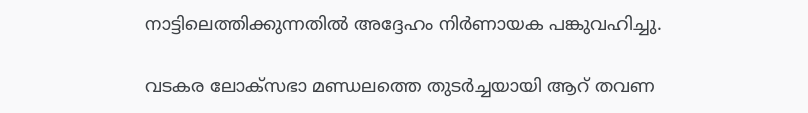നാട്ടിലെത്തിക്കുന്നതില്‍ അദ്ദേഹം നിര്‍ണായക പങ്കുവഹിച്ചു.

വടകര ലോക്‌സഭാ മണ്ഡലത്തെ തുടര്‍ച്ചയായി ആറ് തവണ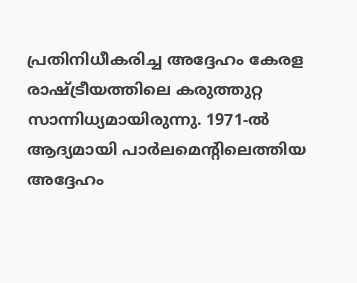പ്രതിനിധീകരിച്ച അദ്ദേഹം കേരള രാഷ്ട്രീയത്തിലെ കരുത്തുറ്റ സാന്നിധ്യമായിരുന്നു. 1971-ല്‍ ആദ്യമായി പാര്‍ലമെന്റിലെത്തിയ അദ്ദേഹം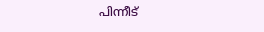പിന്നീട്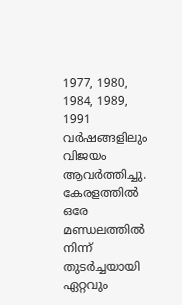1977, 1980, 1984, 1989, 1991 വര്‍ഷങ്ങളിലും വിജയം ആവര്‍ത്തിച്ചു. കേരളത്തില്‍ ഒരേ മണ്ഡലത്തില്‍ നിന്ന് തുടര്‍ച്ചയായി ഏറ്റവും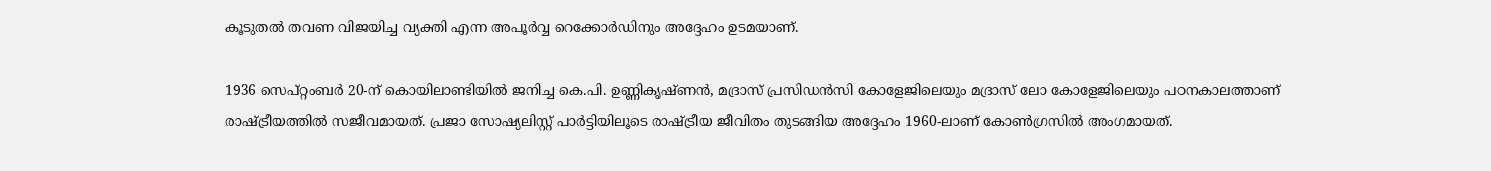കൂടുതല്‍ തവണ വിജയിച്ച വ്യക്തി എന്ന അപൂര്‍വ്വ റെക്കോര്‍ഡിനും അദ്ദേഹം ഉടമയാണ്.

1936 സെപ്റ്റംബര്‍ 20-ന് കൊയിലാണ്ടിയില്‍ ജനിച്ച കെ.പി. ഉണ്ണികൃഷ്ണന്‍, മദ്രാസ് പ്രസിഡന്‍സി കോളേജിലെയും മദ്രാസ് ലോ കോളേജിലെയും പഠനകാലത്താണ് രാഷ്ട്രീയത്തില്‍ സജീവമായത്. പ്രജാ സോഷ്യലിസ്റ്റ് പാര്‍ട്ടിയിലൂടെ രാഷ്ട്രീയ ജീവിതം തുടങ്ങിയ അദ്ദേഹം 1960-ലാണ് കോണ്‍ഗ്രസില്‍ അംഗമായത്.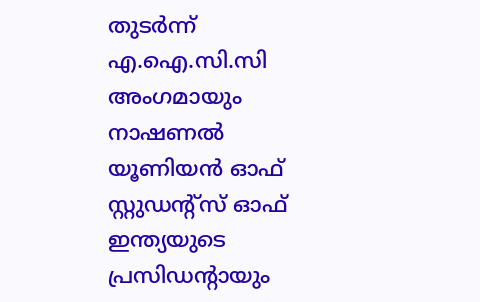തുടര്‍ന്ന് എ.ഐ.സി.സി അംഗമായും നാഷണല്‍ യൂണിയന്‍ ഓഫ് സ്റ്റുഡന്റ്‌സ് ഓഫ് ഇന്ത്യയുടെ പ്രസിഡന്റായും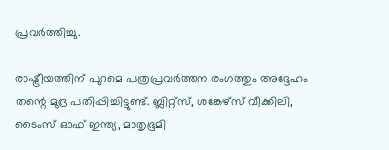പ്രവര്‍ത്തിച്ചു.

രാഷ്ട്രീയത്തിന് പുറമെ പത്രപ്രവര്‍ത്തന രംഗത്തും അദ്ദേഹം തന്റെ മുദ്ര പതിപ്പിച്ചിട്ടുണ്ട്. ബ്ലിറ്റ്സ്, ശങ്കേഴ്‌സ് വീക്കിലി, ടൈംസ് ഓഫ് ഇന്ത്യ, മാതൃഭൂമി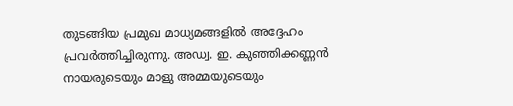തുടങ്ങിയ പ്രമുഖ മാധ്യമങ്ങളില്‍ അദ്ദേഹം പ്രവര്‍ത്തിച്ചിരുന്നു. അഡ്വ. ഇ. കുഞ്ഞിക്കണ്ണന്‍ നായരുടെയും മാളു അമ്മയുടെയും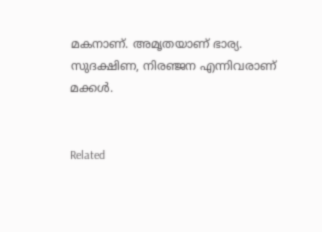മകനാണ്. അമൃതയാണ് ഭാര്യ. സുദക്ഷിണ, നിരഞ്ജന എന്നിവരാണ് മക്കള്‍.


Related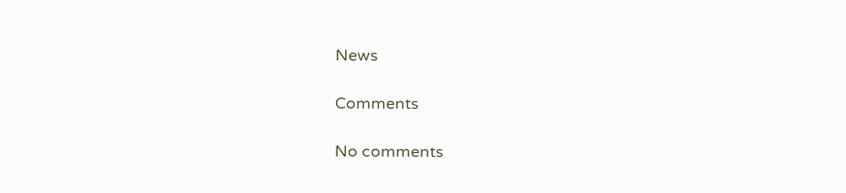News

Comments

No comments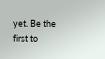yet. Be the first to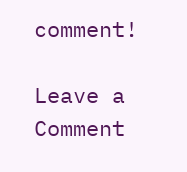comment!

Leave a Comment